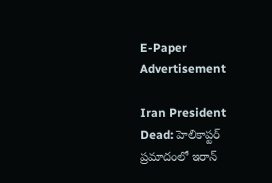E-Paper
Advertisement

Iran President Dead: హెలికాప్టర్ ప్రమాదంలో ఇరాన్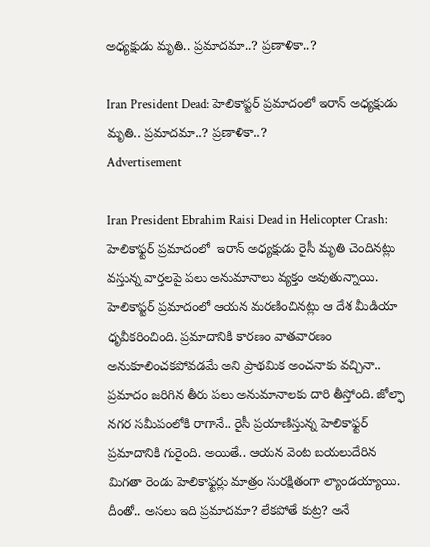అధ్యక్షుడు మృతి.. ప్రమాదమా..? ప్రణాళికా..?

Iran President Dead: హెలికాప్టర్ ప్రమాదంలో ఇరాన్ అధ్యక్షుడు మృతి.. ప్రమాదమా..? ప్రణాళికా..?
Advertisement

Iran President Ebrahim Raisi Dead in Helicopter Crash: హెలికాఫ్టర్ ప్రమాదంలో  ఇరాన్ అధ్యక్షుడు రైసీ మృతి చెందినట్లు వస్తున్న వార్తలపై పలు అనుమానాలు వ్యక్తం అవుతున్నాయి. హెలికాప్టర్ ప్రమాదంలో ఆయన మరణించినట్లు ఆ దేశ మీడియా ధృవీకరించింది. ప్రమాదానికి కారణం వాతవారణం అనుకూలించకపోవడమే అని ప్రాథమిక అంచనాకు వచ్చినా.. ప్రమాదం జరిగిన తీరు పలు అనుమానాలకు దారి తీస్తోంది. జోల్ఫా నగర సమీపంలోకి రాగానే.. రైసీ ప్రయాణిస్తున్న హెలికాఫ్టర్‌ ప్రమాదానికి గురైంది. అయితే.. ఆయన వెంట బయలుదేరిన మిగతా రెండు హెలికాఫ్టర్లు మాత్రం సురక్షితంగా ల్యాండయ్యాయి. దీంతో.. అసలు ఇది ప్రమాదమా? లేకపోతే కుట్ర? అనే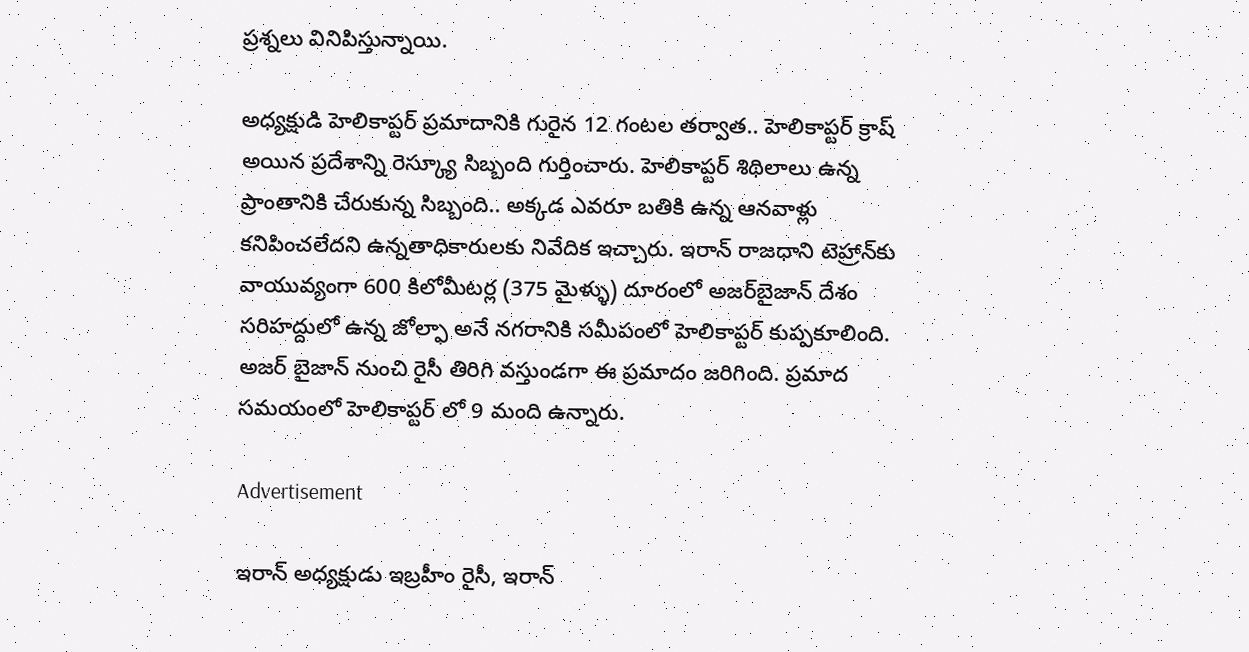ప్రశ్నలు వినిపిస్తున్నాయి.

అధ్యక్షుడి హెలికాప్టర్ ప్రమాదానికి గురైన 12 గంటల తర్వాత.. హెలికాప్టర్ క్రాష్ అయిన ప్రదేశాన్ని రెస్క్యూ సిబ్బంది గుర్తించారు. హెలికాప్టర్ శిథిలాలు ఉన్న ప్రాంతానికి చేరుకున్న సిబ్బంది.. అక్కడ ఎవరూ బతికి ఉన్న ఆనవాళ్లు కనిపించలేదని ఉన్నతాధికారులకు నివేదిక ఇచ్చారు. ఇరాన్ రాజధాని టెహ్రాన్‌కు వాయువ్యంగా 600 కిలోమీటర్ల (375 మైళ్ళు) దూరంలో అజర్‌బైజాన్ దేశం సరిహద్దులో ఉన్న జోల్ఫా అనే నగరానికి సమీపంలో హెలికాప్టర్ కుప్పకూలింది. అజర్ బైజాన్ నుంచి రైసీ తిరిగి వస్తుండగా ఈ ప్రమాదం జరిగింది. ప్రమాద సమయంలో హెలికాప్టర్ లో 9 మంది ఉన్నారు.

Advertisement

ఇరాన్ అధ్యక్షుడు ఇబ్రహీం రైసీ, ఇరాన్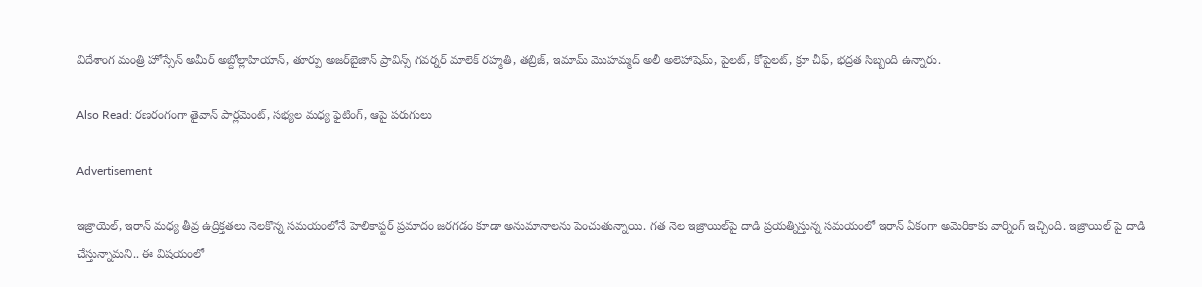విదేశాంగ మంత్రి హోస్సేన్ అమీర్ అబ్దోల్లాహియాన్, తూర్పు అజర్‌బైజాన్ ప్రావిన్స్ గవర్నర్ మాలెక్ రహ్మతి, తబ్రిజ్, ఇమామ్ మొహమ్మద్ అలీ అలెహాషెమ్, పైలట్, కోపైలట్, క్రూ చీఫ్, భద్రత సిబ్బంది ఉన్నారు.

Also Read: రణరంగంగా తైవాన్ పార్లమెంట్, సభ్యల మధ్య ఫైటింగ్, ఆపై పరుగులు

Advertisement

ఇజ్రాయెల్, ఇరాన్‌ మధ్య తీవ్ర ఉద్రిక్తతలు నెలకొన్న సమయంలోనే హెలికాప్టర్‌ ప్రమాదం జరగడం కూడా అనుమానాలను పెంచుతున్నాయి. గత నెల ఇజ్రాయిల్‌పై దాడి ప్రయత్నిస్తున్న సమయంలో ఇరాన్ ఏకంగా అమెరికాకు వార్నింగ్ ఇచ్చింది. ఇజ్రాయిల్ పై దాడి చేస్తున్నామని.. ఈ విషయంలో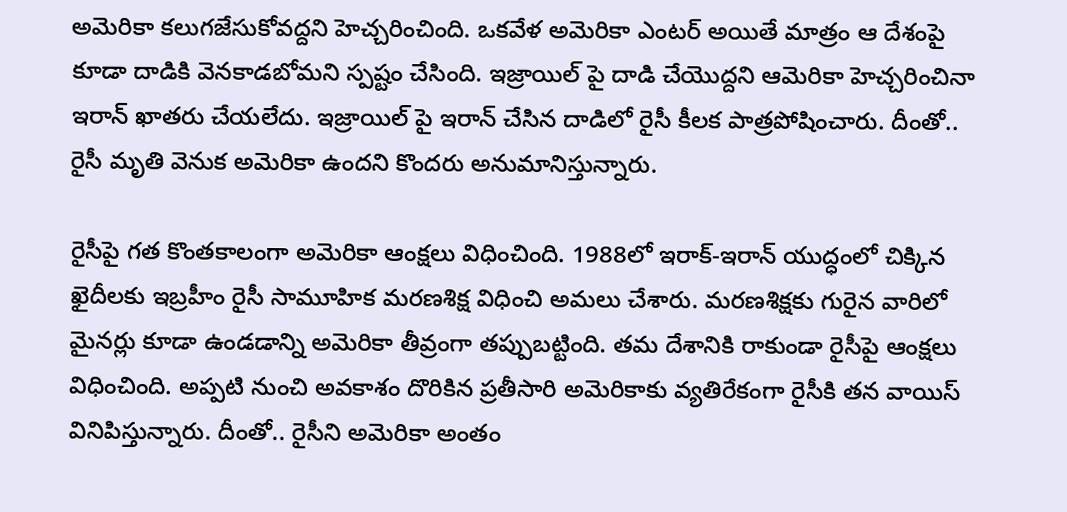అమెరికా కలుగజేసుకోవద్దని హెచ్చరించింది. ఒకవేళ అమెరికా ఎంటర్ అయితే మాత్రం ఆ దేశంపై కూడా దాడికి వెనకాడబోమని స్పష్టం చేసింది. ఇజ్రాయిల్ పై దాడి చేయొద్దని ఆమెరికా హెచ్చరించినా ఇరాన్ ఖాతరు చేయలేదు. ఇజ్రాయిల్ పై ఇరాన్ చేసిన దాడిలో రైసీ కీలక పాత్రపోషించారు. దీంతో.. రైసీ మృతి వెనుక అమెరికా ఉందని కొందరు అనుమానిస్తున్నారు.

రైసీపై గత కొంతకాలంగా అమెరికా ఆంక్షలు విధించింది. 1988లో ఇరాక్‌-ఇరాన్‌ యుద్ధంలో చిక్కిన ఖైదీలకు ఇబ్రహీం రైసీ సామూహిక మరణశిక్ష విధించి అమలు చేశారు. మరణశిక్షకు గురైన వారిలో మైనర్లు కూడా ఉండడాన్ని అమెరికా తీవ్రంగా తప్పుబట్టింది. తమ దేశానికి రాకుండా రైసీపై ఆంక్షలు విధించింది. అప్పటి నుంచి అవకాశం దొరికిన ప్రతీసారి అమెరికాకు వ్యతిరేకంగా రైసీకి తన వాయిస్ వినిపిస్తున్నారు. దీంతో.. రైసీని అమెరికా అంతం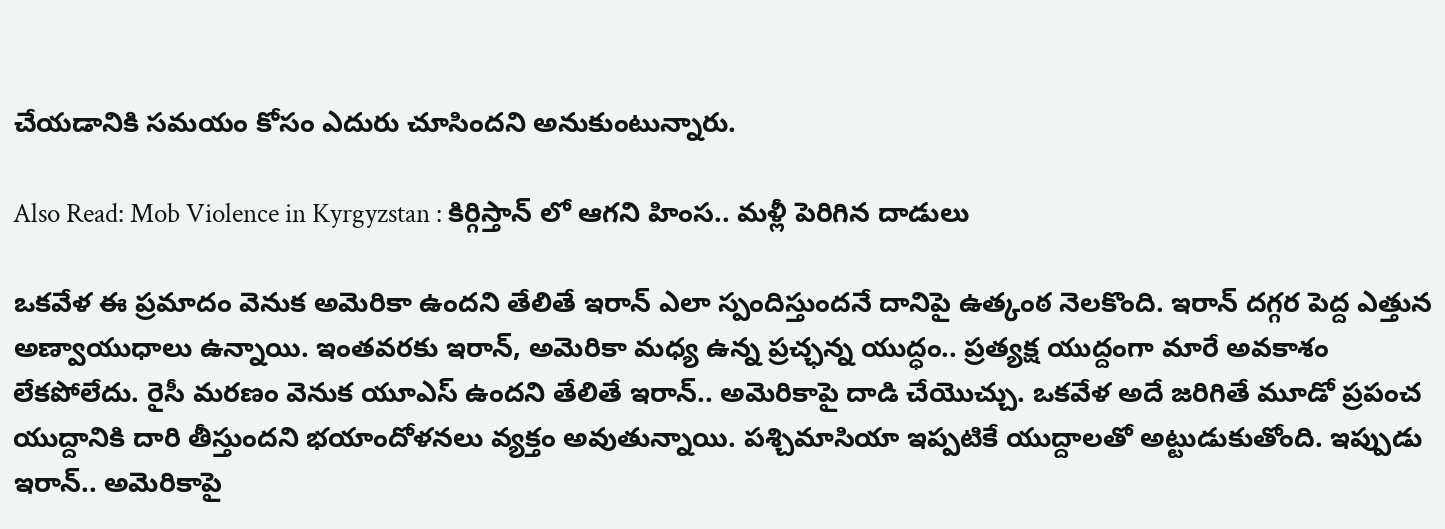చేయడానికి సమయం కోసం ఎదురు చూసిందని అనుకుంటున్నారు.

Also Read: Mob Violence in Kyrgyzstan : కిర్గిస్తాన్ లో ఆగని హింస.. మళ్లీ పెరిగిన దాడులు

ఒకవేళ ఈ ప్రమాదం వెనుక అమెరికా ఉందని తేలితే ఇరాన్ ఎలా స్పందిస్తుందనే దానిపై ఉత్కంఠ నెలకొంది. ఇరాన్ దగ్గర పెద్ద ఎత్తున అణ్వాయుధాలు ఉన్నాయి. ఇంతవరకు ఇరాన్, అమెరికా మధ్య ఉన్న ప్రచ్ఛన్న యుద్ధం.. ప్రత్యక్ష యుద్దంగా మారే అవకాశం లేకపోలేదు. రైసీ మరణం వెనుక యూఎస్ ఉందని తేలితే ఇరాన్.. అమెరికాపై దాడి చేయొచ్చు. ఒకవేళ అదే జరిగితే మూడో ప్రపంచ యుద్దానికి దారి తీస్తుందని భయాందోళనలు వ్యక్తం అవుతున్నాయి. పశ్చిమాసియా ఇప్పటికే యుద్దాలతో అట్టుడుకుతోంది. ఇప్పుడు ఇరాన్.. అమెరికాపై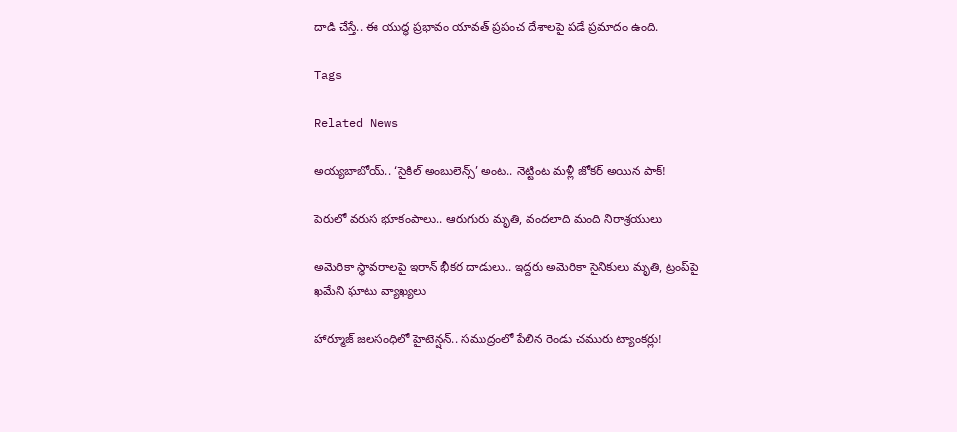దాడి చేస్తే.. ఈ యుద్ధ ప్రభావం యావత్ ప్రపంచ దేశాలపై పడే ప్రమాదం ఉంది.

Tags

Related News

అయ్యబాబోయ్.. ‘సైకిల్ అంబులెన్స్’ అంట.. నెట్టింట మళ్లీ జోకర్ అయిన పాక్!

పెరులో వరుస భూకంపాలు.. ఆరుగురు మృతి, వందలాది మంది నిరాశ్రయులు

అమెరికా స్థావరాలపై ఇరాన్ భీకర దాడులు.. ఇద్దరు అమెరికా సైనికులు మృతి, ట్రంప్‌పై ఖమేని ఘాటు వ్యాఖ్యలు

హార్మూజ్ జలసంధిలో హైటెన్షన్.. సముద్రంలో పేలిన రెండు చమురు ట్యాంకర్లు!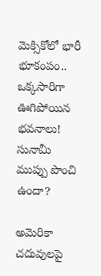మెక్సికోలో భారీ భూకంపం.. ఒక్కసారిగా ఊగిపోయిన భవనాలు! సునామీ ముప్పు పొంచి ఉందా?

అమెరికా చదువులపై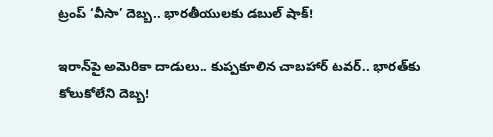ట్రంప్ ‘వీసా’ దెబ్బ.. భారతీయులకు డబుల్ షాక్!

ఇరాన్‌పై అమెరికా దాడులు.. కుప్పకూలిన చాబహార్ టవర్.. భారత్‌కు కోలుకోలేని దెబ్బ!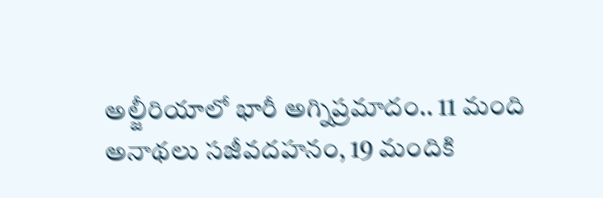అల్జీరియాలో భారీ అగ్నిప్రమాదం.. 11 మంది అనాథలు సజీవదహనం, 19 మందికి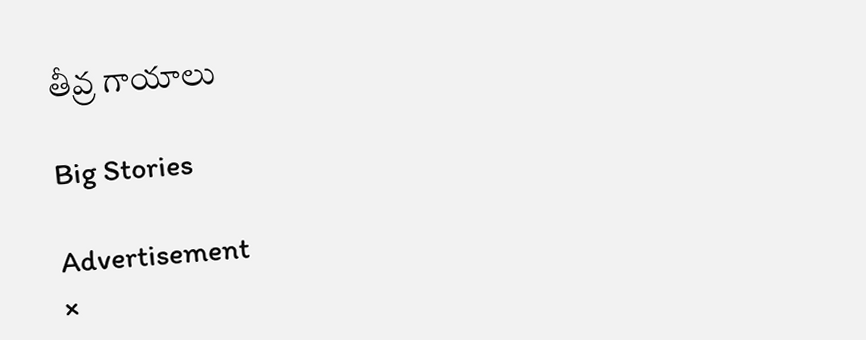తీవ్ర గాయాలు

Big Stories

Advertisement
×